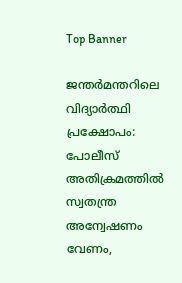Top Banner

ജന്തർമന്തറിലെ വിദ്യാർത്ഥി പ്രക്ഷോപം: പോലീസ് അതിക്രമത്തിൽ സ്വതന്ത്ര അന്വേഷണം വേണം,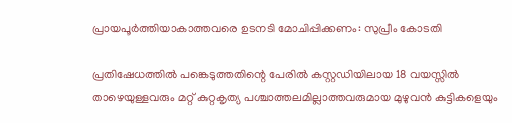പ്രായപൂർത്തിയാകാത്തവരെ ഉടനടി മോചിപ്പിക്കണം: സുപ്രീം കോടതി

പ്രതിഷേധത്തിൽ പങ്കെടുത്തതിന്റെ പേരിൽ കസ്റ്റഡിയിലായ 18 വയസ്സിൽ താഴെയുള്ളവരും മറ്റ് കുറ്റകൃത്യ പശ്ചാത്തലമില്ലാത്തവരുമായ മുഴുവൻ കുട്ടികളെയും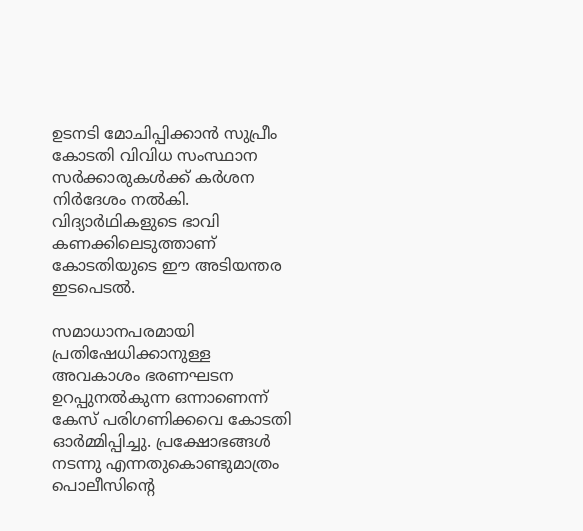ഉടനടി മോചിപ്പിക്കാൻ സുപ്രീം കോടതി വിവിധ സംസ്ഥാന സർക്കാരുകൾക്ക് കർശന നിർദേശം നൽകി. വിദ്യാർഥികളുടെ ഭാവി കണക്കിലെടുത്താണ് കോടതിയുടെ ഈ അടിയന്തര ഇടപെടൽ.

സമാധാനപരമായി പ്രതിഷേധിക്കാനുള്ള അവകാശം ഭരണഘടന ഉറപ്പുനൽകുന്ന ഒന്നാണെന്ന് കേസ് പരിഗണിക്കവെ കോടതി ഓർമ്മിപ്പിച്ചു. പ്രക്ഷോഭങ്ങൾ നടന്നു എന്നതുകൊണ്ടുമാത്രം പൊലീസിന്റെ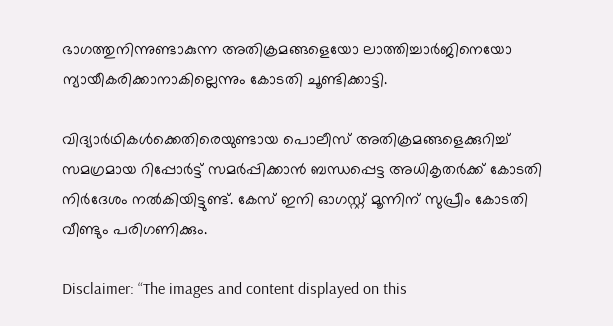ഭാഗത്തുനിന്നുണ്ടാകുന്ന അതിക്രമങ്ങളെയോ ലാത്തിച്ചാർജിനെയോ ന്യായീകരിക്കാനാകില്ലെന്നും കോടതി ചൂണ്ടിക്കാട്ടി.

വിദ്യാർഥികൾക്കെതിരെയുണ്ടായ പൊലീസ് അതിക്രമങ്ങളെക്കുറിച്ച് സമഗ്രമായ റിപ്പോർട്ട് സമർപ്പിക്കാൻ ബന്ധപ്പെട്ട അധികൃതർക്ക് കോടതി നിർദേശം നൽകിയിട്ടുണ്ട്. കേസ് ഇനി ഓഗസ്റ്റ് മൂന്നിന് സുപ്രീം കോടതി വീണ്ടും പരിഗണിക്കും.

Disclaimer: “The images and content displayed on this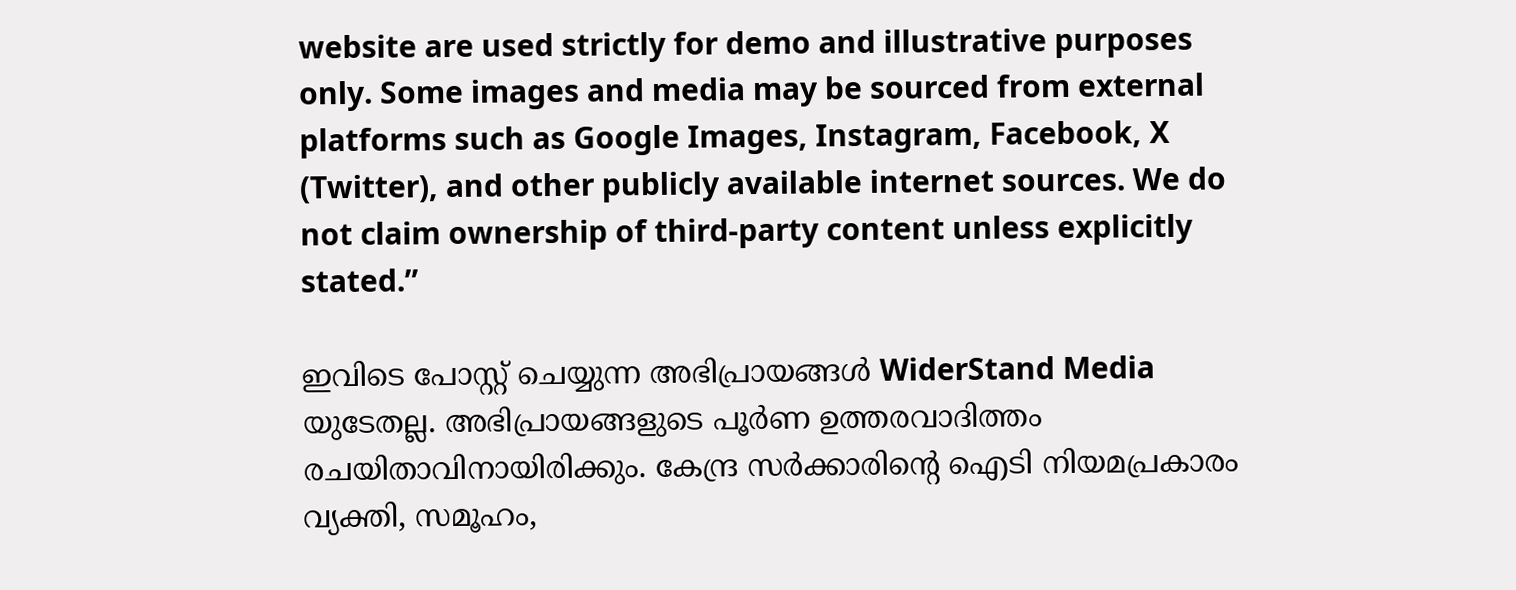website are used strictly for demo and illustrative purposes only. Some images and media may be sourced from external platforms such as Google Images, Instagram, Facebook, X (Twitter), and other publicly available internet sources. We do not claim ownership of third-party content unless explicitly stated.”

ഇവിടെ പോസ്റ്റ് ചെയ്യുന്ന അഭിപ്രായങ്ങൾ WiderStand Media യുടേതല്ല. അഭിപ്രായങ്ങളുടെ പൂർണ ഉത്തരവാദിത്തം രചയിതാവിനായിരിക്കും. കേന്ദ്ര സർക്കാരിന്റെ ഐടി നിയമപ്രകാരം വ്യക്തി, സമൂഹം,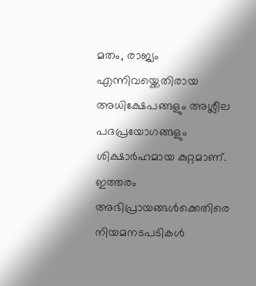മതം, രാജ്യം എന്നിവയ്ക്കെതിരായ അധിക്ഷേപങ്ങളും അശ്ലീല പദപ്രയോഗങ്ങളും ശിക്ഷാർഹമായ കുറ്റമാണ്. ഇത്തരം അഭിപ്രായങ്ങൾക്കെതിരെ നിയമനടപടികൾ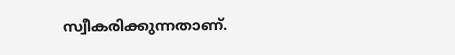സ്വീകരിക്കുന്നതാണ്.